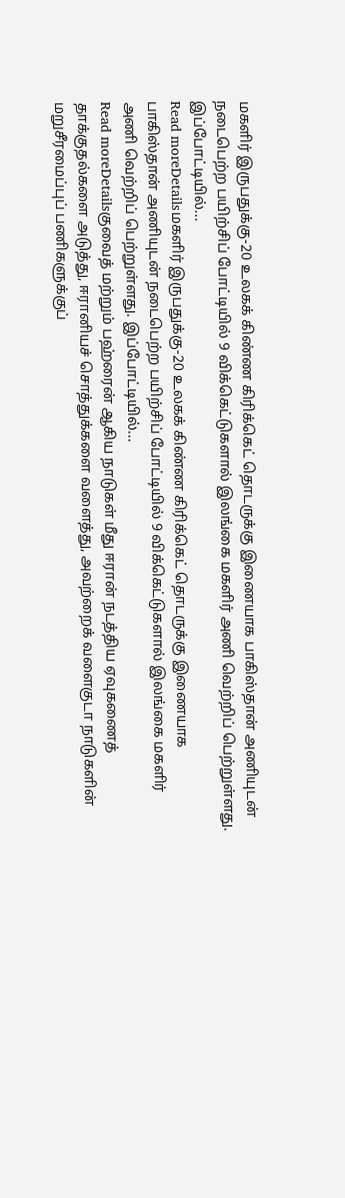மகளிர் இருபதுக்கு-20 உலகக் கிண்ண கிரிக்கெட் தொடருக்கு இணையாக பாகிஸ்தான் அணியுடன் நடைபெற்ற பயிற்சிப் போட்டியில் 9 விக்கெட்டுகளால் இலங்கை மகளிர் அணி வெற்றிப் பெற்றுள்ளது. இப்போட்டியில்...
Read moreDetailsமகளிர் இருபதுக்கு-20 உலகக் கிண்ண கிரிக்கெட் தொடருக்கு இணையாக பாகிஸ்தான் அணியுடன் நடைபெற்ற பயிற்சிப் போட்டியில் 9 விக்கெட்டுகளால் இலங்கை மகளிர் அணி வெற்றிப் பெற்றுள்ளது. இப்போட்டியில்...
Read moreDetailsகுவைத் மற்றும் பஹ்ரைன் ஆகிய நாடுகள் மீது ஈரான் நடத்திய ஏவுகணைத் தாக்குதல்களை அடுத்து, ஈரானியச் சொத்துக்களை வளைத்து, அவற்றைக் வளைகுடா நாடுகளின் மறுசீரமைப்புப் பணிகளுக்குப்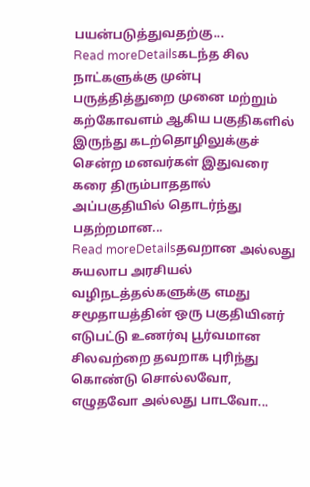பயன்படுத்துவதற்கு...
Read moreDetailsகடந்த சில நாட்களுக்கு முன்பு பருத்தித்துறை முனை மற்றும் கற்கோவளம் ஆகிய பகுதிகளில் இருந்து கடற்தொழிலுக்குச் சென்ற மனவர்கள் இதுவரை கரை திரும்பாததால் அப்பகுதியில் தொடர்ந்து பதற்றமான...
Read moreDetailsதவறான அல்லது சுயலாப அரசியல் வழிநடத்தல்களுக்கு எமது சமூதாயத்தின் ஒரு பகுதியினர் எடுபட்டு உணர்வு பூர்வமான சிலவற்றை தவறாக புரிந்து கொண்டு சொல்லவோ, எழுதவோ அல்லது பாடவோ...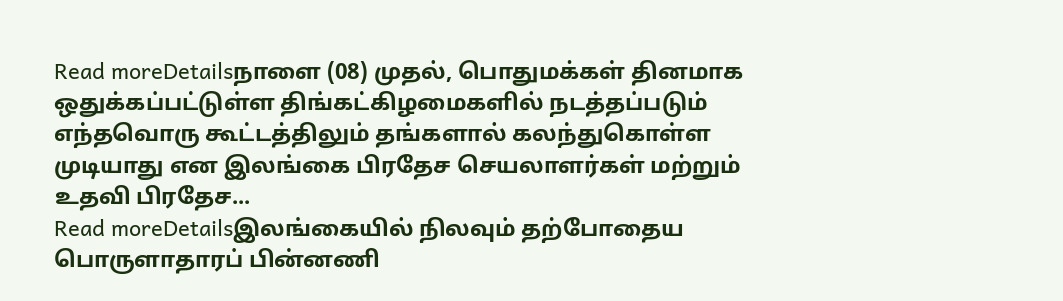Read moreDetailsநாளை (08) முதல், பொதுமக்கள் தினமாக ஒதுக்கப்பட்டுள்ள திங்கட்கிழமைகளில் நடத்தப்படும் எந்தவொரு கூட்டத்திலும் தங்களால் கலந்துகொள்ள முடியாது என இலங்கை பிரதேச செயலாளர்கள் மற்றும் உதவி பிரதேச...
Read moreDetailsஇலங்கையில் நிலவும் தற்போதைய பொருளாதாரப் பின்னணி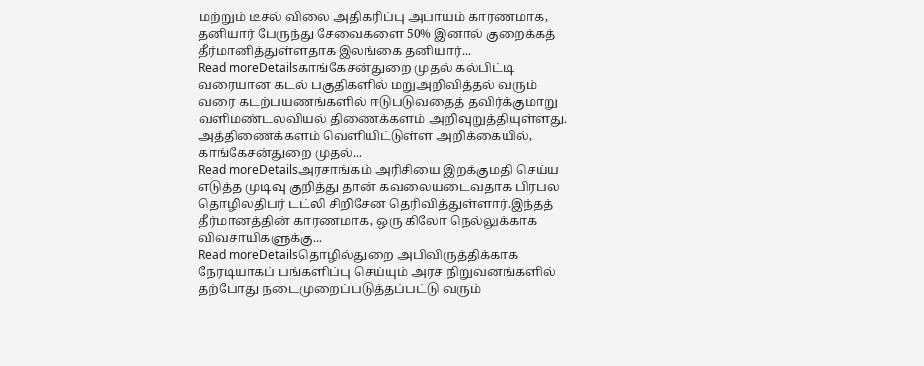மற்றும் டீசல் விலை அதிகரிப்பு அபாயம் காரணமாக, தனியார் பேருந்து சேவைகளை 50% இனால் குறைக்கத் தீர்மானித்துள்ளதாக இலங்கை தனியார்...
Read moreDetailsகாங்கேசன்துறை முதல் கல்பிட்டி வரையான கடல் பகுதிகளில் மறுஅறிவித்தல் வரும் வரை கடற்பயணங்களில் ஈடுபடுவதைத் தவிர்க்குமாறு வளிமண்டலவியல் திணைக்களம் அறிவுறுத்தியுள்ளது. அத்திணைக்களம் வெளியிட்டுள்ள அறிக்கையில், காங்கேசன்துறை முதல்...
Read moreDetailsஅரசாங்கம் அரிசியை இறக்குமதி செய்ய எடுத்த முடிவு குறித்து தான் கவலையடைவதாக பிரபல தொழிலதிபர் டட்லி சிறிசேன தெரிவித்துள்ளார்.இந்தத் தீர்மானத்தின் காரணமாக, ஒரு கிலோ நெல்லுக்காக விவசாயிகளுக்கு...
Read moreDetailsதொழில்துறை அபிவிருத்திக்காக நேரடியாகப் பங்களிப்பு செய்யும் அரச நிறுவனங்களில் தற்போது நடைமுறைப்படுத்தப்பட்டு வரும்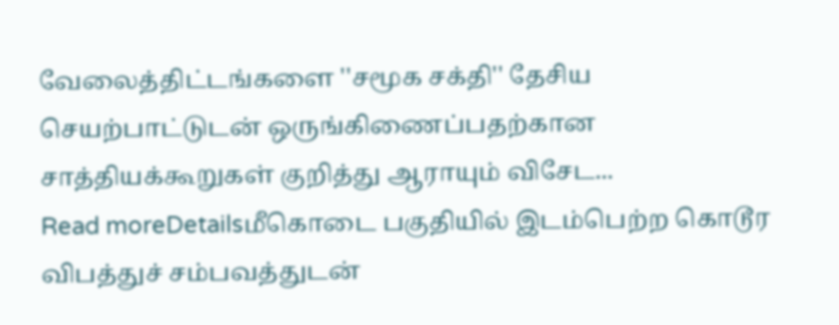வேலைத்திட்டங்களை ''சமூக சக்தி'' தேசிய செயற்பாட்டுடன் ஒருங்கிணைப்பதற்கான சாத்தியக்கூறுகள் குறித்து ஆராயும் விசேட...
Read moreDetailsமீகொடை பகுதியில் இடம்பெற்ற கொடூர விபத்துச் சம்பவத்துடன்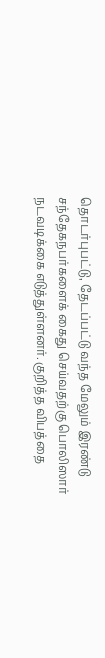தொடர்புபட்டு, தேடப்பட்டு வந்த மேலும் இரண்டு சந்தேகநபர்களைக் கைது செய்வதற்கு பொலிஸார் நடவடிக்கை எடுத்துள்ளனர். குறித்த விபத்தை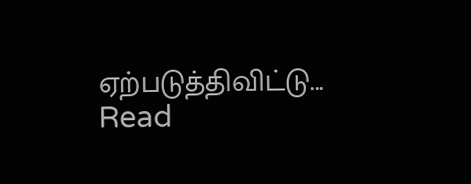ஏற்படுத்திவிட்டு...
Read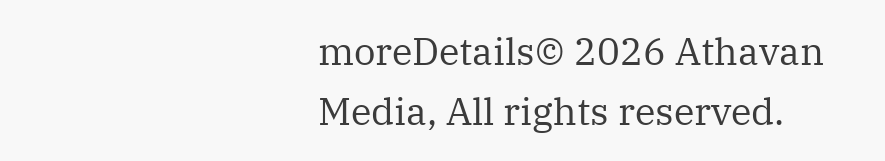moreDetails© 2026 Athavan Media, All rights reserved.